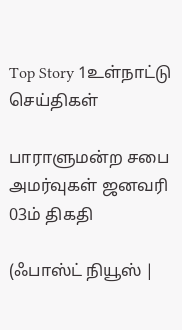Top Story 1உள்நாட்டு செய்திகள்

பாராளுமன்ற சபை அமர்வுகள் ஜனவரி 03ம் திகதி

(ஃபாஸ்ட் நியூஸ் |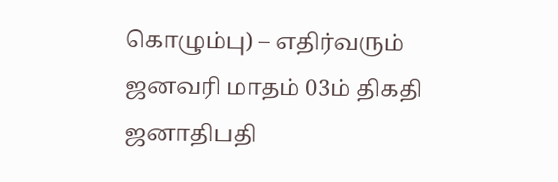கொழும்பு) – எதிர்வரும் ஜனவரி மாதம் 03ம் திகதி ஜனாதிபதி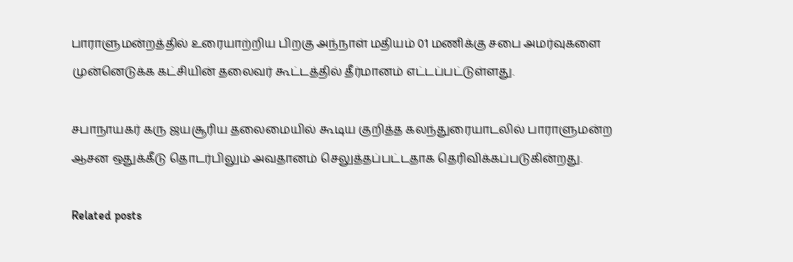பாராளுமன்றத்தில் உரையாற்றிய பிறகு அந்நாள் மதியம் 01 மணிக்கு சபை அமர்வுகளை முன்னெடுக்க கட்சியின் தலைவர் கூட்டத்தில் தீர்மானம் எட்டப்பட்டுள்ளது.

சபாநாயகர் கரு ஜயசூரிய தலைமையில் கூடிய குறித்த கலந்துரையாடலில் பாராளுமன்ற ஆசன ஒதுக்கீடு தொடர்பிலும் அவதானம் செலுத்தப்பட்டதாக தெரிவிக்கப்படுகின்றது.

Related posts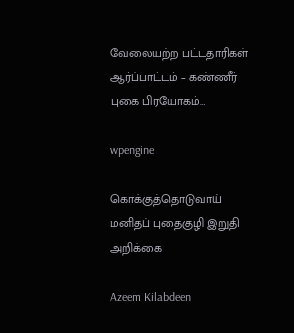வேலையற்ற பட்டதாரிகள் ஆர்ப்பாட்டம் – கண்ணீர் புகை பிரயோகம்…

wpengine

கொக்குத்தொடுவாய் மனிதப் புதைகுழி இறுதி அறிக்கை

Azeem Kilabdeen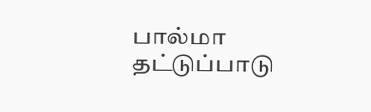பால்மா தட்டுப்பாடு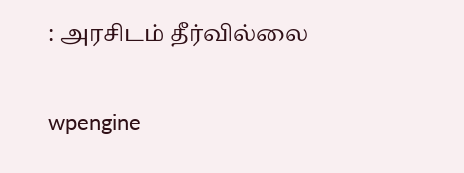: அரசிடம் தீர்வில்லை

wpengine